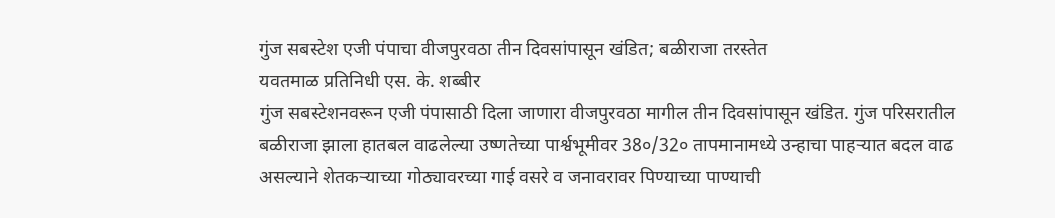गुंज सबस्टेश एजी पंपाचा वीजपुरवठा तीन दिवसांपासून खंडित; बळीराजा तरस्तेत
यवतमाळ प्रतिनिधी एस. के. शब्बीर
गुंज सबस्टेशनवरून एजी पंपासाठी दिला जाणारा वीजपुरवठा मागील तीन दिवसांपासून खंडित. गुंज परिसरातील बळीराजा झाला हातबल वाढलेल्या उष्णतेच्या पार्श्वभूमीवर 38०/32० तापमानामध्ये उन्हाचा पाहऱ्यात बदल वाढ असल्याने शेतकऱ्याच्या गोठ्यावरच्या गाई वसरे व जनावरावर पिण्याच्या पाण्याची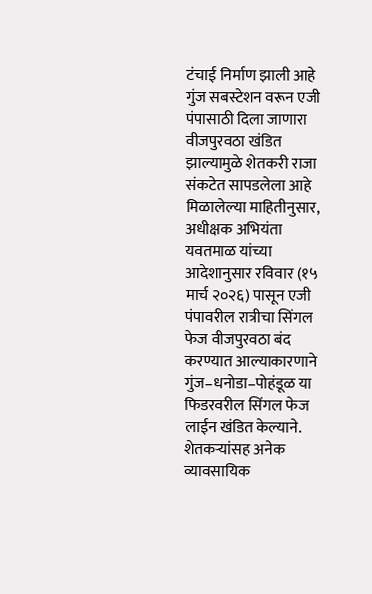टंचाई निर्माण झाली आहे गुंज सबस्टेशन वरून एजी पंपासाठी दिला जाणारा वीजपुरवठा खंडित झाल्यामुळे शेतकरी राजा संकटेत सापडलेला आहे
मिळालेल्या माहितीनुसार, अधीक्षक अभियंता यवतमाळ यांच्या आदेशानुसार रविवार (१५ मार्च २०२६) पासून एजी पंपावरील रात्रीचा सिंगल फेज वीजपुरवठा बंद करण्यात आल्याकारणाने गुंज–धनोडा–पोहंडूळ या फिडरवरील सिंगल फेज लाईन खंडित केल्याने. शेतकऱ्यांसह अनेक व्यावसायिक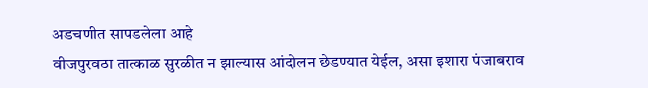अडचणीत सापडलेला आहे
वीजपुरवठा तात्काळ सुरळीत न झाल्यास आंदोलन छेडण्यात येईल, असा इशारा पंजाबराव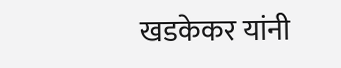खडकेकर यांनी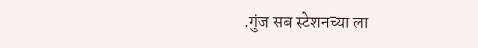.गुंज सब स्टेशनच्या ला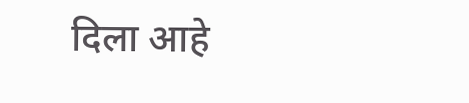दिला आहे